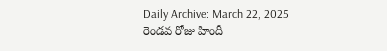Daily Archive: March 22, 2025
రెండవ రోజు హిందీ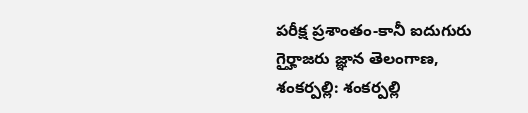పరీక్ష ప్రశాంతం-కానీ ఐదుగురు గైర్హాజరు జ్ఞాన తెలంగాణ, శంకర్పల్లి: శంకర్పల్లి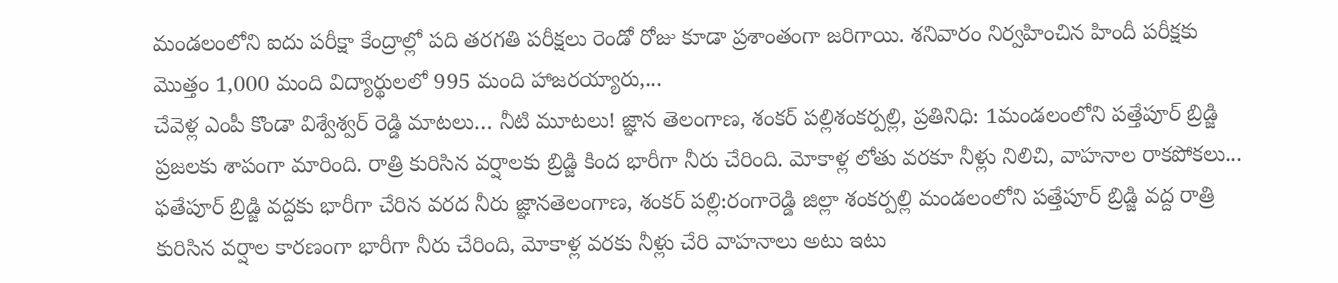మండలంలోని ఐదు పరీక్షా కేంద్రాల్లో పది తరగతి పరీక్షలు రెండో రోజు కూడా ప్రశాంతంగా జరిగాయి. శనివారం నిర్వహించిన హిందీ పరీక్షకు మొత్తం 1,000 మంది విద్యార్థులలో 995 మంది హాజరయ్యారు,...
చేవెళ్ల ఎంపీ కొండా విశ్వేశ్వర్ రెడ్డి మాటలు… నీటి మూటలు! జ్ఞాన తెలంగాణ, శంకర్ పల్లిశంకర్పల్లి, ప్రతినిధి: 1మండలంలోని పత్తేపూర్ బ్రిడ్జి ప్రజలకు శాపంగా మారింది. రాత్రి కురిసిన వర్షాలకు బ్రిడ్జి కింద భారీగా నీరు చేరింది. మోకాళ్ల లోతు వరకూ నీళ్లు నిలిచి, వాహనాల రాకపోకలు...
ఫతేపూర్ బ్రిడ్జి వద్దకు భారీగా చేరిన వరద నీరు జ్ఞానతెలంగాణ, శంకర్ పల్లి:రంగారెడ్డి జిల్లా శంకర్పల్లి మండలంలోని పత్తేపూర్ బ్రిడ్జి వద్ద రాత్రి కురిసిన వర్షాల కారణంగా భారీగా నీరు చేరింది, మోకాళ్ల వరకు నీళ్లు చేరి వాహనాలు అటు ఇటు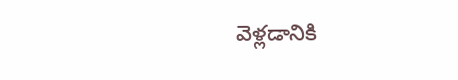వెళ్లడానికి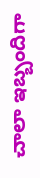చాలా ఇబ్బందిగా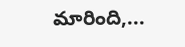మారింది,...